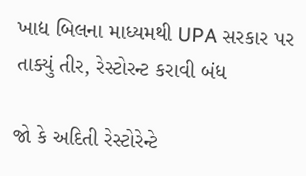ખાદ્ય બિલના માધ્યમથી UPA સરકાર પર તાક્યું તીર, રેસ્ટોરન્ટ કરાવી બંધ

જો કે અદિતી રેસ્ટોરેન્ટે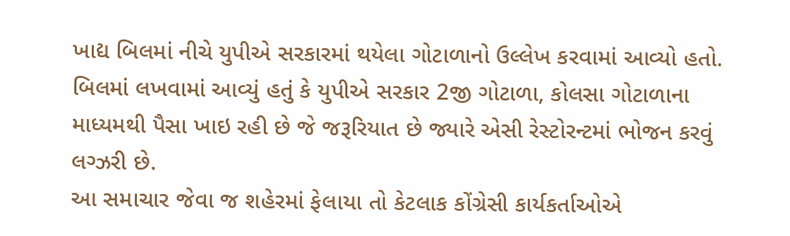ખાદ્ય બિલમાં નીચે યુપીએ સરકારમાં થયેલા ગોટાળાનો ઉલ્લેખ કરવામાં આવ્યો હતો. બિલમાં લખવામાં આવ્યું હતું કે યુપીએ સરકાર 2જી ગોટાળા, કોલસા ગોટાળાના માધ્યમથી પૈસા ખાઇ રહી છે જે જરૂરિયાત છે જ્યારે એસી રેસ્ટોરન્ટમાં ભોજન કરવું લગ્ઝરી છે.
આ સમાચાર જેવા જ શહેરમાં ફેલાયા તો કેટલાક કોંગ્રેસી કાર્યકર્તાઓએ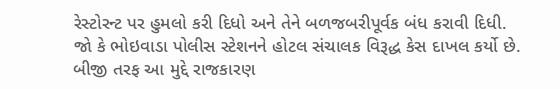રેસ્ટોરન્ટ પર હુમલો કરી દિધો અને તેને બળજબરીપૂર્વક બંધ કરાવી દિધી. જો કે ભોઇવાડા પોલીસ સ્ટેશનને હોટલ સંચાલક વિરૂદ્ધ કેસ દાખલ કર્યો છે. બીજી તરફ આ મુદ્દે રાજકારણ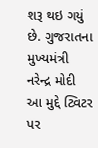શરૂ થઇ ગયું છે. ગુજરાતના મુખ્યમંત્રી નરેન્દ્ર મોદી આ મુદ્દે ટ્વિટર પર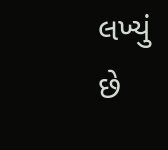લખ્યું છે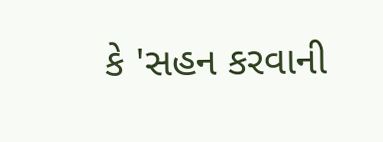કે 'સહન કરવાની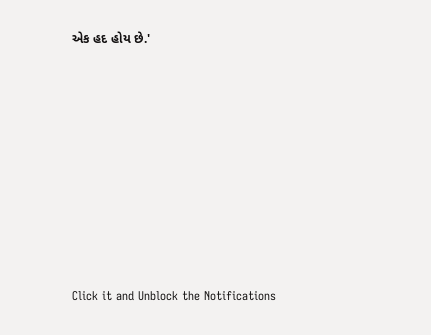એક હદ હોય છે.'












Click it and Unblock the Notifications